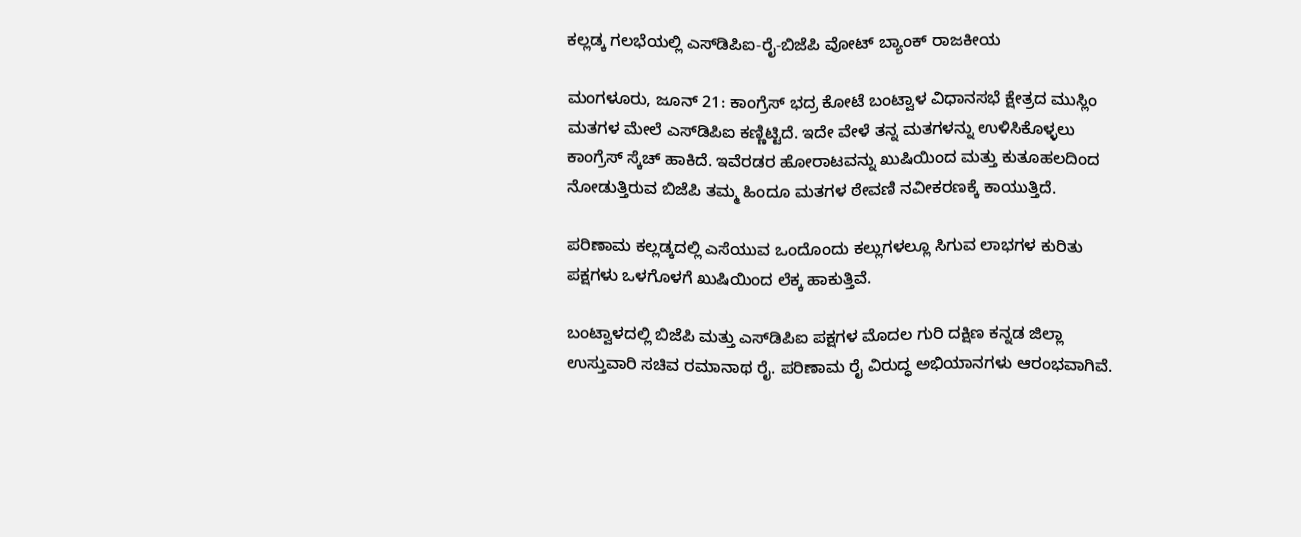ಕಲ್ಲಡ್ಕ ಗಲಭೆಯಲ್ಲಿ ಎಸ್‌ಡಿಪಿಐ-ರೈ-ಬಿಜೆಪಿ ವೋಟ್ ಬ್ಯಾಂಕ್ ರಾಜಕೀಯ

ಮಂಗಳೂರು, ಜೂನ್ 21: ಕಾಂಗ್ರೆಸ್ ಭದ್ರ ಕೋಟೆ ಬಂಟ್ವಾಳ ವಿಧಾನಸಭೆ ಕ್ಷೇತ್ರದ ಮುಸ್ಲಿಂ ಮತಗಳ ಮೇಲೆ ಎಸ್‌ಡಿಪಿಐ ಕಣ್ಣಿಟ್ಟಿದೆ. ಇದೇ ವೇಳೆ ತನ್ನ ಮತಗಳನ್ನು ಉಳಿಸಿಕೊಳ್ಳಲು ಕಾಂಗ್ರೆಸ್ ಸ್ಕೆಚ್ ಹಾಕಿದೆ. ಇವೆರಡರ ಹೋರಾಟವನ್ನು ಖುಷಿಯಿಂದ ಮತ್ತು ಕುತೂಹಲದಿಂದ ನೋಡುತ್ತಿರುವ ಬಿಜೆಪಿ ತಮ್ಮ ಹಿಂದೂ ಮತಗಳ ಠೇವಣಿ ನವೀಕರಣಕ್ಕೆ ಕಾಯುತ್ತಿದೆ.

ಪರಿಣಾಮ ಕಲ್ಲಡ್ಕದಲ್ಲಿ ಎಸೆಯುವ ಒಂದೊಂದು ಕಲ್ಲುಗಳಲ್ಲೂ ಸಿಗುವ ಲಾಭಗಳ ಕುರಿತು ಪಕ್ಷಗಳು ಒಳಗೊಳಗೆ ಖುಷಿಯಿಂದ ಲೆಕ್ಕ ಹಾಕುತ್ತಿವೆ.

ಬಂಟ್ವಾಳದಲ್ಲಿ ಬಿಜೆಪಿ ಮತ್ತು ಎಸ್‌ಡಿಪಿಐ ಪಕ್ಷಗಳ ಮೊದಲ ಗುರಿ ದಕ್ಷಿಣ ಕನ್ನಡ ಜಿಲ್ಲಾ ಉಸ್ತುವಾರಿ ಸಚಿವ ರಮಾನಾಥ ರೈ. ಪರಿಣಾಮ ರೈ ವಿರುದ್ಧ ಅಭಿಯಾನಗಳು ಆರಂಭವಾಗಿವೆ.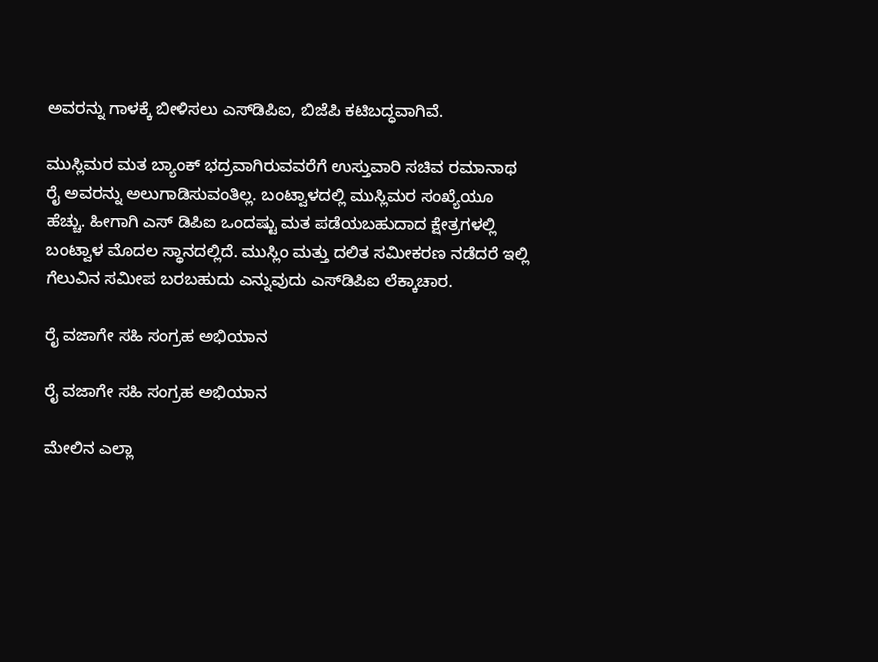ಅವರನ್ನು ಗಾಳಕ್ಕೆ ಬೀಳಿಸಲು ಎಸ್‌ಡಿಪಿಐ, ಬಿಜೆಪಿ ಕಟಿಬದ್ಧವಾಗಿವೆ.

ಮುಸ್ಲಿಮರ ಮತ ಬ್ಯಾಂಕ್ ಭದ್ರವಾಗಿರುವವರೆಗೆ ಉಸ್ತುವಾರಿ ಸಚಿವ ರಮಾನಾಥ ರೈ ಅವರನ್ನು ಅಲುಗಾಡಿಸುವಂತಿಲ್ಲ. ಬಂಟ್ವಾಳದಲ್ಲಿ ಮುಸ್ಲಿಮರ ಸಂಖ್ಯೆಯೂ ಹೆಚ್ಚು. ಹೀಗಾಗಿ ಎಸ್ ಡಿಪಿಐ ಒಂದಷ್ಟು ಮತ ಪಡೆಯಬಹುದಾದ ಕ್ಷೇತ್ರಗಳಲ್ಲಿ ಬಂಟ್ವಾಳ ಮೊದಲ ಸ್ಥಾನದಲ್ಲಿದೆ. ಮುಸ್ಲಿಂ ಮತ್ತು ದಲಿತ ಸಮೀಕರಣ ನಡೆದರೆ ಇಲ್ಲಿ ಗೆಲುವಿನ ಸಮೀಪ ಬರಬಹುದು ಎನ್ನುವುದು ಎಸ್‌ಡಿಪಿಐ ಲೆಕ್ಕಾಚಾರ.

ರೈ ವಜಾಗೇ ಸಹಿ ಸಂಗ್ರಹ ಅಭಿಯಾನ

ರೈ ವಜಾಗೇ ಸಹಿ ಸಂಗ್ರಹ ಅಭಿಯಾನ

ಮೇಲಿನ ಎಲ್ಲಾ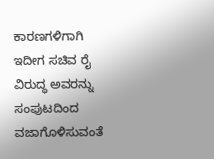ಕಾರಣಗಳಿಗಾಗಿ ಇದೀಗ ಸಚಿವ ರೈ ವಿರುದ್ಧ ಅವರನ್ನು ಸಂಪುಟದಿಂದ ವಜಾಗೊಳಿಸುವಂತೆ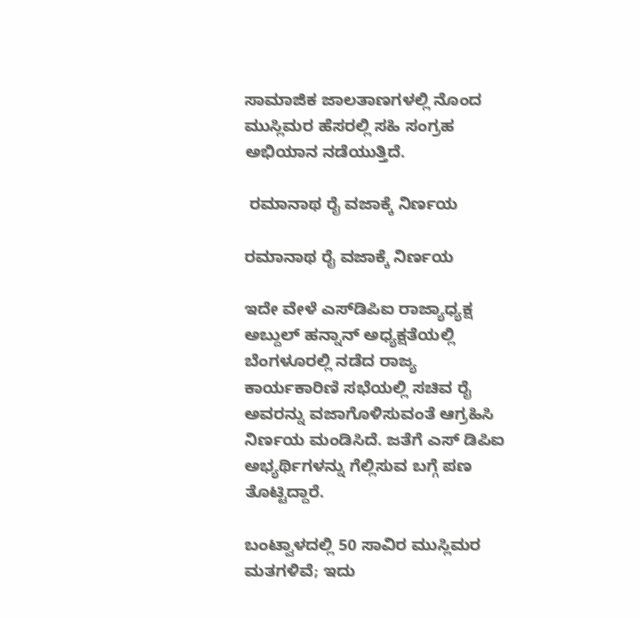ಸಾಮಾಜಿಕ ಜಾಲತಾಣಗಳಲ್ಲಿ ನೊಂದ ಮುಸ್ಲಿಮರ ಹೆಸರಲ್ಲಿ ಸಹಿ ಸಂಗ್ರಹ ಅಭಿಯಾನ ನಡೆಯುತ್ತಿದೆ.

 ರಮಾನಾಥ ರೈ ವಜಾಕ್ಕೆ ನಿರ್ಣಯ

ರಮಾನಾಥ ರೈ ವಜಾಕ್ಕೆ ನಿರ್ಣಯ

ಇದೇ ವೇಳೆ ಎಸ್‌ಡಿಪಿಐ ರಾಜ್ಯಾಧ್ಯಕ್ಷ ಅಬ್ದುಲ್ ಹನ್ನಾನ್ ಅಧ್ಯಕ್ಷತೆಯಲ್ಲಿ ಬೆಂಗಳೂರಲ್ಲಿ ನಡೆದ ರಾಜ್ಯ ಕಾರ್ಯಕಾರಿಣಿ ಸಭೆಯಲ್ಲಿ ಸಚಿವ ರೈ ಅವರನ್ನು ವಜಾಗೊಳಿಸುವಂತೆ ಆಗ್ರಹಿಸಿ ನಿರ್ಣಯ ಮಂಡಿಸಿದೆ. ಜತೆಗೆ ಎಸ್ ಡಿಪಿಐ ಅಭ್ಯರ್ಥಿಗಳನ್ನು ಗೆಲ್ಲಿಸುವ ಬಗ್ಗೆ ಪಣ ತೊಟ್ಟಿದ್ದಾರೆ.

ಬಂಟ್ವಾಳದಲ್ಲಿ 50 ಸಾವಿರ ಮುಸ್ಲಿಮರ ಮತಗಳಿವೆ; ಇದು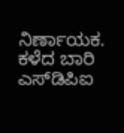ನಿರ್ಣಾಯಕ. ಕಳೆದ ಬಾರಿ ಎಸ್‌ಡಿಪಿಐ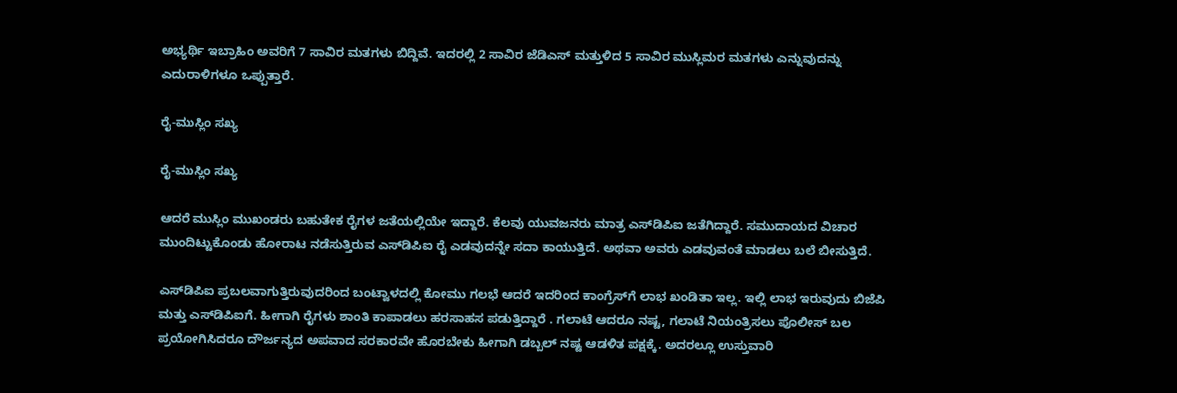ಅಭ್ಯರ್ಥಿ ಇಬ್ರಾಹಿಂ ಅವರಿಗೆ 7 ಸಾವಿರ ಮತಗಳು ಬಿದ್ದಿವೆ. ಇದರಲ್ಲಿ 2 ಸಾವಿರ ಜೆಡಿಎಸ್ ಮತ್ತುಳಿದ 5 ಸಾವಿರ ಮುಸ್ಲಿಮರ ಮತಗಳು ಎನ್ನುವುದನ್ನು ಎದುರಾಳಿಗಳೂ ಒಪ್ಪುತ್ತಾರೆ.

ರೈ-ಮುಸ್ಲಿಂ ಸಖ್ಯ

ರೈ-ಮುಸ್ಲಿಂ ಸಖ್ಯ

ಆದರೆ ಮುಸ್ಲಿಂ ಮುಖಂಡರು ಬಹುತೇಕ ರೈಗಳ ಜತೆಯಲ್ಲಿಯೇ ಇದ್ದಾರೆ. ಕೆಲವು ಯುವಜನರು ಮಾತ್ರ ಎಸ್‌ಡಿಪಿಐ ಜತೆಗಿದ್ದಾರೆ. ಸಮುದಾಯದ ವಿಚಾರ ಮುಂದಿಟ್ಟುಕೊಂಡು ಹೋರಾಟ ನಡೆಸುತ್ತಿರುವ ಎಸ್‌ಡಿಪಿಐ ರೈ ಎಡವುದನ್ನೇ ಸದಾ ಕಾಯುತ್ತಿದೆ. ಅಥವಾ ಅವರು ಎಡವುವಂತೆ ಮಾಡಲು ಬಲೆ ಬೀಸುತ್ತಿದೆ.

ಎಸ್‌ಡಿಪಿಐ ಪ್ರಬಲವಾಗುತ್ತಿರುವುದರಿಂದ ಬಂಟ್ವಾಳದಲ್ಲಿ ಕೋಮು ಗಲಭೆ ಆದರೆ ಇದರಿಂದ ಕಾಂಗ್ರೆಸ್‌ಗೆ ಲಾಭ ಖಂಡಿತಾ ಇಲ್ಲ. ಇಲ್ಲಿ ಲಾಭ ಇರುವುದು ಬಿಜೆಪಿ ಮತ್ತು ಎಸ್‌ಡಿಪಿಐಗೆ. ಹೀಗಾಗಿ ರೈಗಳು ಶಾಂತಿ ಕಾಪಾಡಲು ಹರಸಾಹಸ ಪಡುತ್ತಿದ್ದಾರೆ . ಗಲಾಟೆ ಆದರೂ ನಷ್ಟ, ಗಲಾಟೆ ನಿಯಂತ್ರಿಸಲು ಪೊಲೀಸ್ ಬಲ ಪ್ರಯೋಗಿಸಿದರೂ ದೌರ್ಜನ್ಯದ ಅಪವಾದ ಸರಕಾರವೇ ಹೊರಬೇಕು ಹೀಗಾಗಿ ಡಬ್ಬಲ್ ನಷ್ಟ ಆಡಳಿತ ಪಕ್ಷಕ್ಕೆ. ಅದರಲ್ಲೂ ಉಸ್ತುವಾರಿ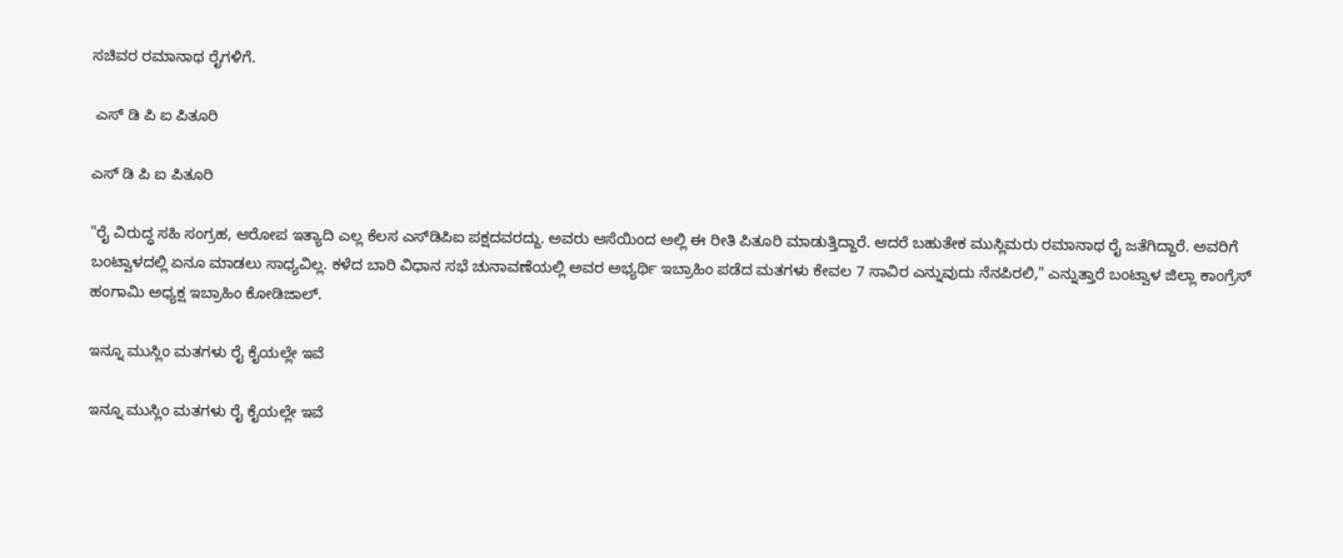ಸಚಿವರ ರಮಾನಾಥ ರೈಗಳಿಗೆ.

 ಎಸ್ ಡಿ ಪಿ ಐ ಪಿತೂರಿ

ಎಸ್ ಡಿ ಪಿ ಐ ಪಿತೂರಿ

"ರೈ ವಿರುದ್ಧ ಸಹಿ ಸಂಗ್ರಹ, ಆರೋಪ ಇತ್ಯಾದಿ ಎಲ್ಲ ಕೆಲಸ ಎಸ್‌ಡಿಪಿಐ ಪಕ್ಷದವರದ್ದು. ಅವರು ಆಸೆಯಿಂದ ಅಲ್ಲಿ ಈ ರೀತಿ ಪಿತೂರಿ ಮಾಡುತ್ತಿದ್ದಾರೆ. ಆದರೆ ಬಹುತೇಕ ಮುಸ್ಲಿಮರು ರಮಾನಾಥ ರೈ ಜತೆಗಿದ್ದಾರೆ. ಅವರಿಗೆ ಬಂಟ್ವಾಳದಲ್ಲಿ ಏನೂ ಮಾಡಲು ಸಾಧ್ಯವಿಲ್ಲ. ಕಳೆದ ಬಾರಿ ವಿಧಾನ ಸಭೆ ಚುನಾವಣೆಯಲ್ಲಿ ಅವರ ಅಭ್ಯರ್ಥಿ ಇಬ್ರಾಹಿಂ ಪಡೆದ ಮತಗಳು ಕೇವಲ 7 ಸಾವಿರ ಎನ್ನುವುದು ನೆನಪಿರಲಿ," ಎನ್ನುತ್ತಾರೆ ಬಂಟ್ವಾಳ ಜಿಲ್ಲಾ ಕಾಂಗ್ರೆಸ್ ಹಂಗಾಮಿ ಅಧ್ಯಕ್ಷ ಇಬ್ರಾಹಿಂ ಕೋಡಿಜಾಲ್.

ಇನ್ನೂ ಮುಸ್ಲಿಂ ಮತಗಳು ರೈ ಕೈಯಲ್ಲೇ ಇವೆ

ಇನ್ನೂ ಮುಸ್ಲಿಂ ಮತಗಳು ರೈ ಕೈಯಲ್ಲೇ ಇವೆ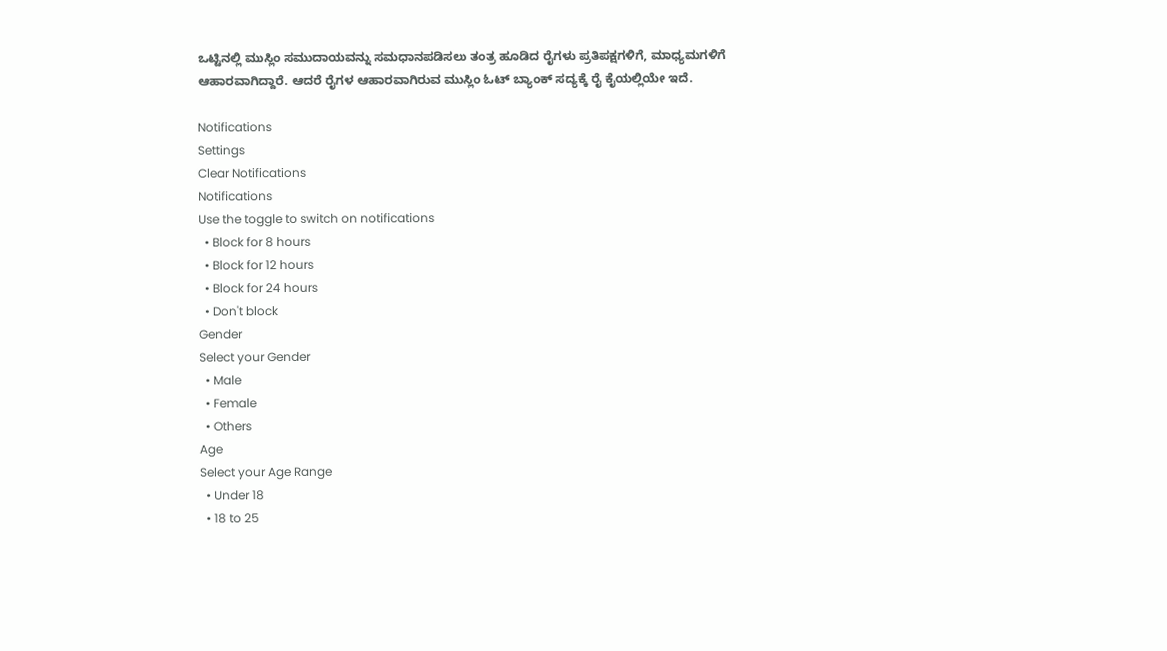ಒಟ್ಟಿನಲ್ಲಿ ಮುಸ್ಲಿಂ ಸಮುದಾಯವನ್ನು ಸಮಧಾನಪಡಿಸಲು ತಂತ್ರ ಹೂಡಿದ ರೈಗಳು ಪ್ರತಿಪಕ್ಷಗಳಿಗೆ, ಮಾಧ್ಯಮಗಳಿಗೆ ಆಹಾರವಾಗಿದ್ದಾರೆ. ಆದರೆ ರೈಗಳ ಆಹಾರವಾಗಿರುವ ಮುಸ್ಲಿಂ ಓಟ್ ಬ್ಯಾಂಕ್ ಸದ್ಯಕ್ಕೆ ರೈ ಕೈಯಲ್ಲಿಯೇ ಇದೆ.

Notifications
Settings
Clear Notifications
Notifications
Use the toggle to switch on notifications
  • Block for 8 hours
  • Block for 12 hours
  • Block for 24 hours
  • Don't block
Gender
Select your Gender
  • Male
  • Female
  • Others
Age
Select your Age Range
  • Under 18
  • 18 to 25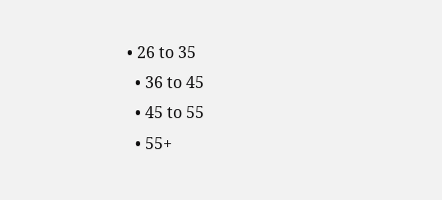• 26 to 35
  • 36 to 45
  • 45 to 55
  • 55+